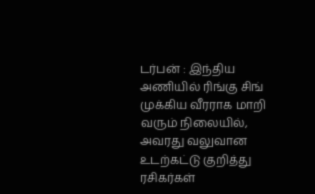டர்பன் : இந்திய அணியில் ரிங்கு சிங் முக்கிய வீரராக மாறி வரும் நிலையில், அவரது வலுவான உடற்கட்டு குறித்து ரசிகர்கள்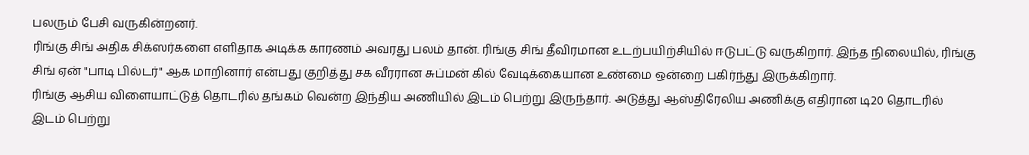பலரும் பேசி வருகின்றனர்.
ரிங்கு சிங் அதிக சிக்ஸர்களை எளிதாக அடிக்க காரணம் அவரது பலம் தான். ரிங்கு சிங் தீவிரமான உடற்பயிற்சியில் ஈடுபட்டு வருகிறார். இந்த நிலையில், ரிங்கு சிங் ஏன் "பாடி பில்டர்" ஆக மாறினார் என்பது குறித்து சக வீரரான சுப்மன் கில் வேடிக்கையான உண்மை ஒன்றை பகிர்ந்து இருக்கிறார்.
ரிங்கு ஆசிய விளையாட்டுத் தொடரில் தங்கம் வென்ற இந்திய அணியில் இடம் பெற்று இருந்தார். அடுத்து ஆஸ்திரேலிய அணிக்கு எதிரான டி20 தொடரில் இடம் பெற்று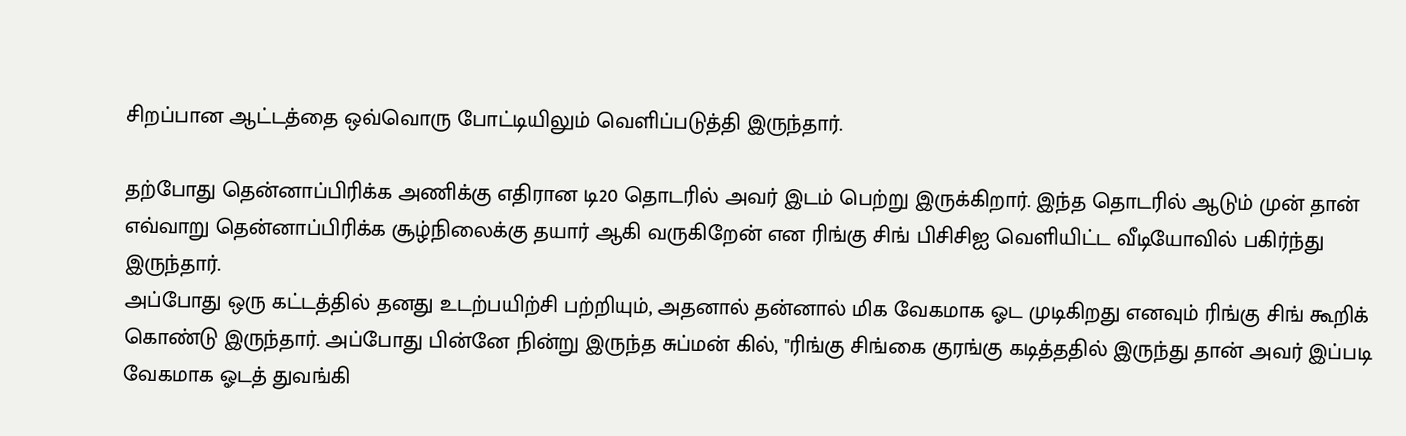சிறப்பான ஆட்டத்தை ஒவ்வொரு போட்டியிலும் வெளிப்படுத்தி இருந்தார்.

தற்போது தென்னாப்பிரிக்க அணிக்கு எதிரான டி20 தொடரில் அவர் இடம் பெற்று இருக்கிறார். இந்த தொடரில் ஆடும் முன் தான் எவ்வாறு தென்னாப்பிரிக்க சூழ்நிலைக்கு தயார் ஆகி வருகிறேன் என ரிங்கு சிங் பிசிசிஐ வெளியிட்ட வீடியோவில் பகிர்ந்து இருந்தார்.
அப்போது ஒரு கட்டத்தில் தனது உடற்பயிற்சி பற்றியும், அதனால் தன்னால் மிக வேகமாக ஓட முடிகிறது எனவும் ரிங்கு சிங் கூறிக் கொண்டு இருந்தார். அப்போது பின்னே நின்று இருந்த சுப்மன் கில், "ரிங்கு சிங்கை குரங்கு கடித்ததில் இருந்து தான் அவர் இப்படி வேகமாக ஓடத் துவங்கி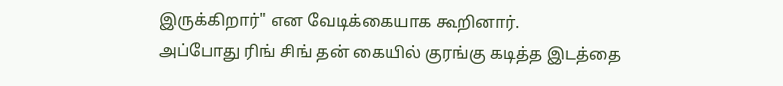இருக்கிறார்" என வேடிக்கையாக கூறினார்.
அப்போது ரிங் சிங் தன் கையில் குரங்கு கடித்த இடத்தை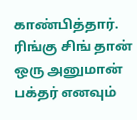காண்பித்தார். ரிங்கு சிங் தான் ஒரு அனுமான் பக்தர் எனவும்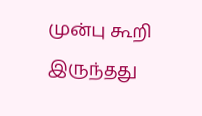முன்பு கூறி இருந்தது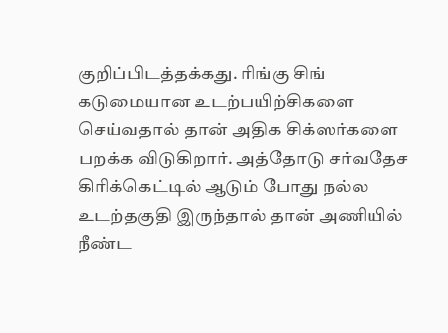குறிப்பிடத்தக்கது. ரிங்கு சிங் கடுமையான உடற்பயிற்சிகளை செய்வதால் தான் அதிக சிக்ஸர்களை பறக்க விடுகிறார். அத்தோடு சர்வதேச கிரிக்கெட்டில் ஆடும் போது நல்ல உடற்தகுதி இருந்தால் தான் அணியில் நீண்ட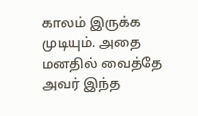காலம் இருக்க முடியும். அதை மனதில் வைத்தே அவர் இந்த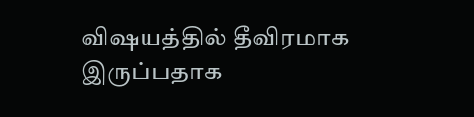விஷயத்தில் தீவிரமாக இருப்பதாக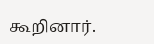கூறினார்.